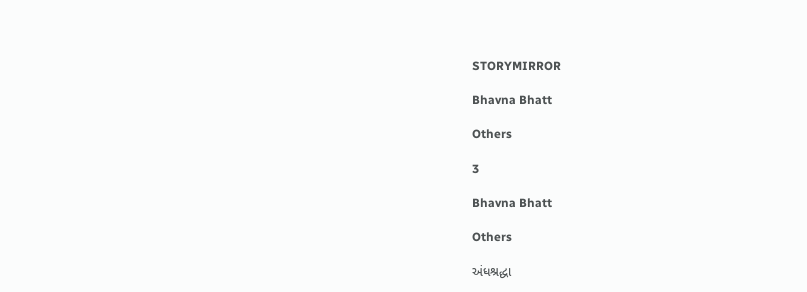STORYMIRROR

Bhavna Bhatt

Others

3

Bhavna Bhatt

Others

અંધશ્રદ્ધા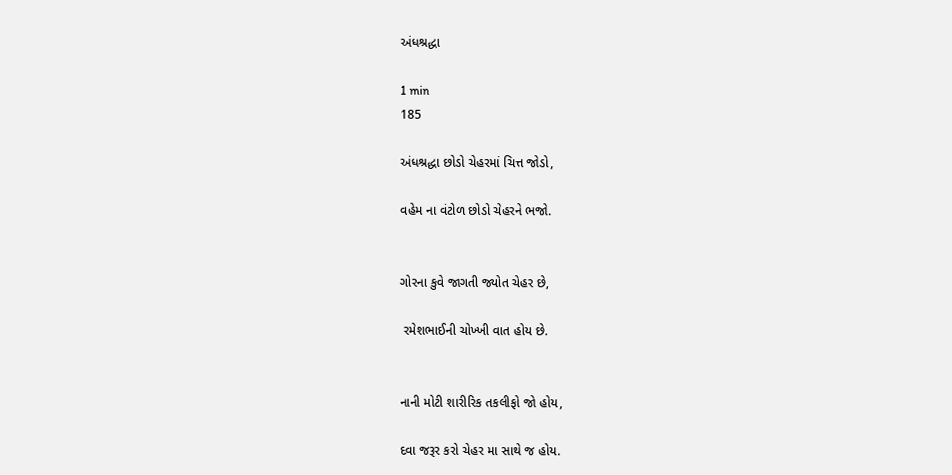અંધશ્રદ્ધા

1 min
185

અંધશ્રદ્ધા છોડો ચેહરમાં ચિત્ત જોડો,

વહેમ ના વંટોળ છોડો ચેહરને ભજો.


ગોરના કુવે જાગતી જ્યોત ચેહર છે,

 રમેશભાઈની ચોખ્ખી વાત હોય છે.


નાની મોટી શારીરિક તકલીફો જો હોય,

દવા જરૂર કરો ચેહર મા સાથે જ હોય.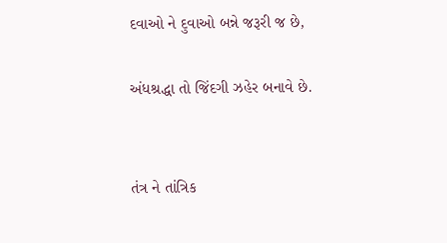દવાઓ ને દુવાઓ બન્ને જરૂરી જ છે,

અંધશ્રદ્ધા તો જિંદગી ઝહેર બનાવે છે.


તંત્ર ને તાંત્રિક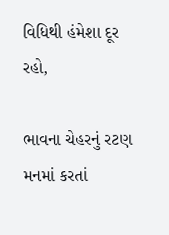વિધિથી હંમેશા દૂર રહો,

ભાવના ચેહરનું રટણ મનમાં કરતાં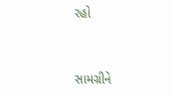રહો


સામગ્રીને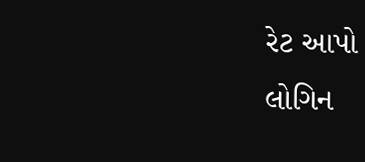રેટ આપો
લોગિન